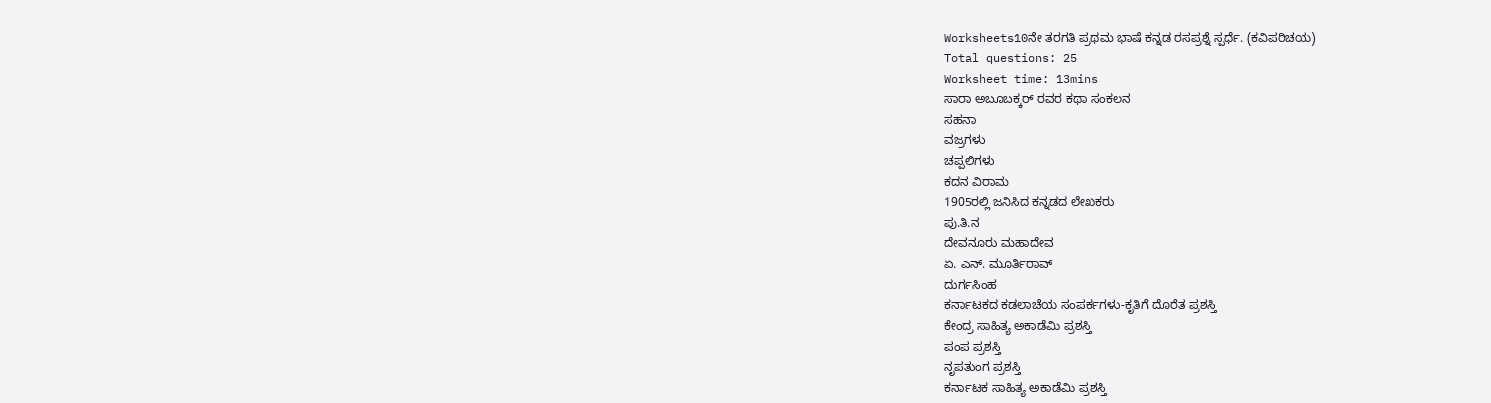Worksheets10ನೇ ತರಗತಿ ಪ್ರಥಮ ಭಾಷೆ ಕನ್ನಡ ರಸಪ್ರಶ್ನೆ ಸ್ಪರ್ಧೆ. (ಕವಿಪರಿಚಯ)
Total questions: 25
Worksheet time: 13mins
ಸಾರಾ ಅಬೂಬಕ್ಕರ್ ರವರ ಕಥಾ ಸಂಕಲನ
ಸಹನಾ
ವಜ್ರಗಳು
ಚಪ್ಪಲಿಗಳು
ಕದನ ವಿರಾಮ
1905ರಲ್ಲಿ ಜನಿಸಿದ ಕನ್ನಡದ ಲೇಖಕರು
ಪು.ತಿ.ನ
ದೇವನೂರು ಮಹಾದೇವ
ಏ. ಎನ್. ಮೂರ್ತಿರಾವ್
ದುರ್ಗಸಿಂಹ
ಕರ್ನಾಟಕದ ಕಡಲಾಚೆಯ ಸಂಪರ್ಕಗಳು-ಕೃತಿಗೆ ದೊರೆತ ಪ್ರಶಸ್ತಿ
ಕೇಂದ್ರ ಸಾಹಿತ್ಯ ಅಕಾಡೆಮಿ ಪ್ರಶಸ್ತಿ
ಪಂಪ ಪ್ರಶಸ್ತಿ
ನೃಪತುಂಗ ಪ್ರಶಸ್ತಿ
ಕರ್ನಾಟಕ ಸಾಹಿತ್ಯ ಅಕಾಡೆಮಿ ಪ್ರಶಸ್ತಿ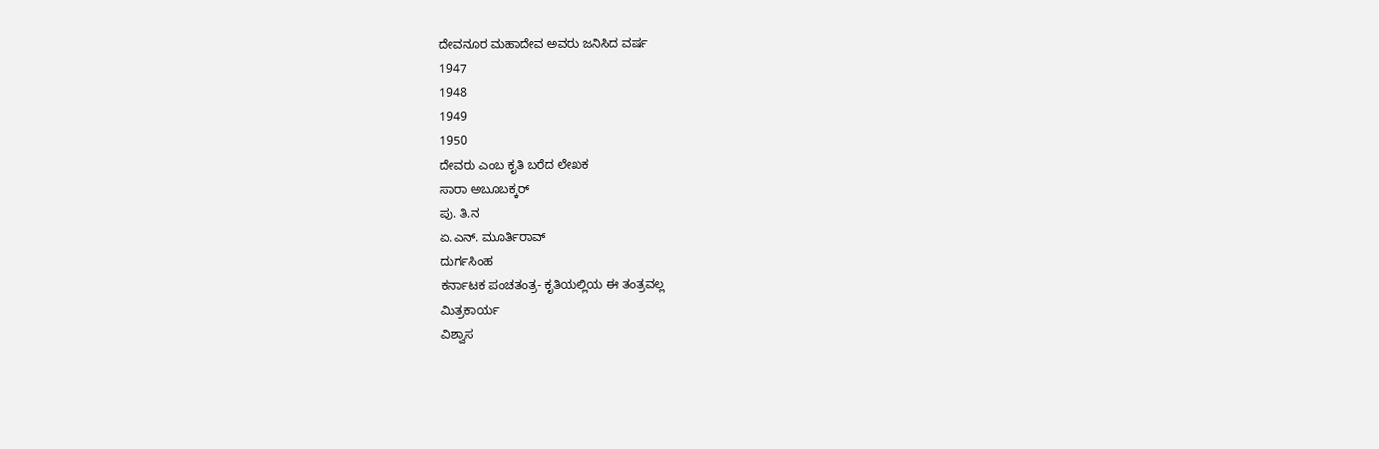ದೇವನೂರ ಮಹಾದೇವ ಅವರು ಜನಿಸಿದ ವರ್ಷ
1947
1948
1949
1950
ದೇವರು ಎಂಬ ಕೃತಿ ಬರೆದ ಲೇಖಕ
ಸಾರಾ ಅಬೂಬಕ್ಕರ್
ಪು. ತಿ.ನ
ಏ.ಎನ್. ಮೂರ್ತಿರಾವ್
ದುರ್ಗಸಿಂಹ
ಕರ್ನಾಟಕ ಪಂಚತಂತ್ರ- ಕೃತಿಯಲ್ಲಿಯ ಈ ತಂತ್ರವಲ್ಲ
ಮಿತ್ರಕಾರ್ಯ
ವಿಶ್ವಾಸ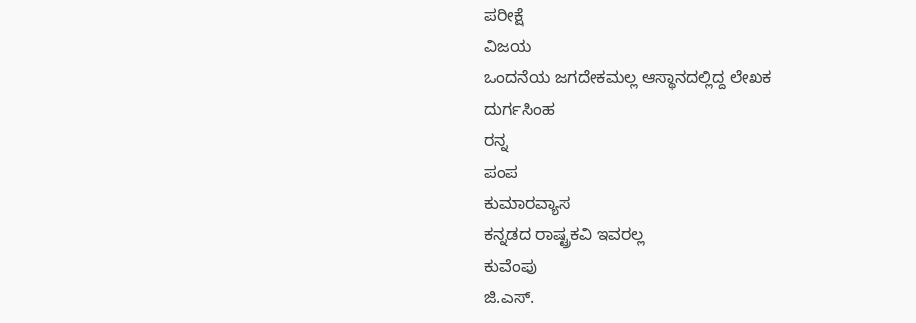ಪರೀಕ್ಷೆ
ವಿಜಯ
ಒಂದನೆಯ ಜಗದೇಕಮಲ್ಲ ಆಸ್ಥಾನದಲ್ಲಿದ್ದ ಲೇಖಕ
ದುರ್ಗಸಿಂಹ
ರನ್ನ
ಪಂಪ
ಕುಮಾರವ್ಯಾಸ
ಕನ್ನಡದ ರಾಷ್ಟ್ರಕವಿ ಇವರಲ್ಲ
ಕುವೆಂಪು
ಜಿ.ಎಸ್.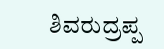ಶಿವರುದ್ರಪ್ಪ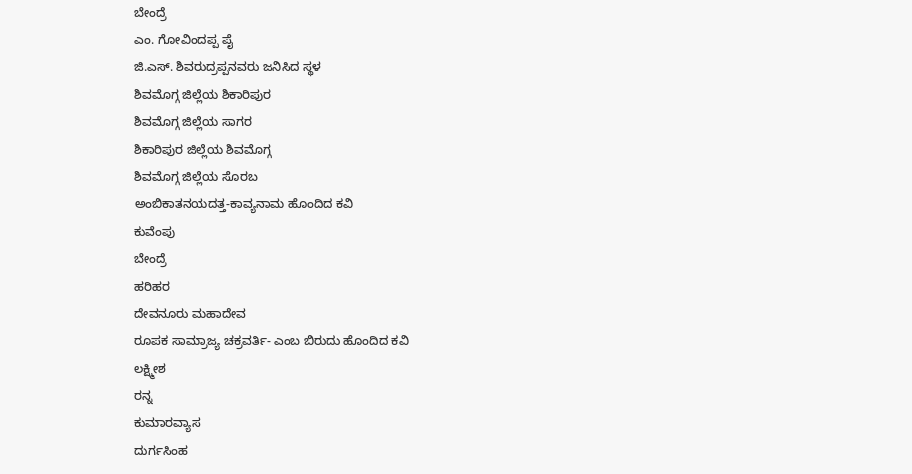ಬೇಂದ್ರೆ
ಎಂ. ಗೋವಿಂದಪ್ಪ ಪೈ
ಜಿ.ಎಸ್. ಶಿವರುದ್ರಪ್ಪನವರು ಜನಿಸಿದ ಸ್ಥಳ
ಶಿವಮೊಗ್ಗ ಜಿಲ್ಲೆಯ ಶಿಕಾರಿಪುರ
ಶಿವಮೊಗ್ಗ ಜಿಲ್ಲೆಯ ಸಾಗರ
ಶಿಕಾರಿಪುರ ಜಿಲ್ಲೆಯ ಶಿವಮೊಗ್ಗ
ಶಿವಮೊಗ್ಗ ಜಿಲ್ಲೆಯ ಸೊರಬ
ಅಂಬಿಕಾತನಯದತ್ತ-ಕಾವ್ಯನಾಮ ಹೊಂದಿದ ಕವಿ
ಕುವೆಂಪು
ಬೇಂದ್ರೆ
ಹರಿಹರ
ದೇವನೂರು ಮಹಾದೇವ
ರೂಪಕ ಸಾಮ್ರಾಜ್ಯ ಚಕ್ರವರ್ತಿ- ಎಂಬ ಬಿರುದು ಹೊಂದಿದ ಕವಿ
ಲಕ್ಷ್ಮೀಶ
ರನ್ನ
ಕುಮಾರವ್ಯಾಸ
ದುರ್ಗಸಿಂಹ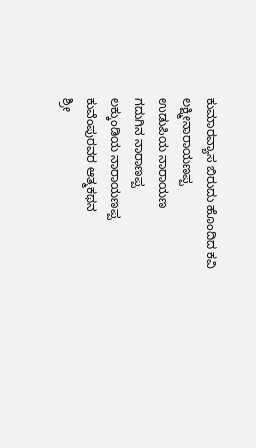ಕುಮಾರವ್ಯಾಸ ಬಿರುದು ಹೊಂದಿದ ಕವಿ
ಲಕ್ಷ್ಮೀನಾರಾಯಣಪ್ಪ
ಉಡುಪಿಯ ನಾರಾಯಣ
ಗದುಗಿನ ನಾರಾಣಪ್ಪ
ಲಕ್ಕುಂಡಿಯ ನಾರಾಯಣಪ್ಪ
ಕುವೆಂಪುರವರ ಆತ್ಮಕಥನ
ಶ್ರೀ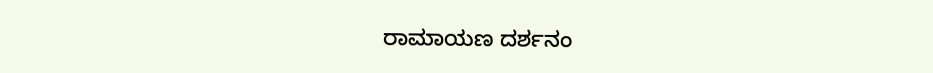ರಾಮಾಯಣ ದರ್ಶನಂ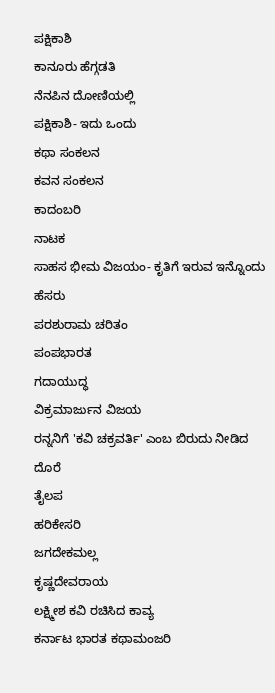ಪಕ್ಷಿಕಾಶಿ
ಕಾನೂರು ಹೆಗ್ಗಡತಿ
ನೆನಪಿನ ದೋಣಿಯಲ್ಲಿ
ಪಕ್ಷಿಕಾಶಿ- ಇದು ಒಂದು
ಕಥಾ ಸಂಕಲನ
ಕವನ ಸಂಕಲನ
ಕಾದಂಬರಿ
ನಾಟಕ
ಸಾಹಸ ಭೀಮ ವಿಜಯಂ- ಕೃತಿಗೆ ಇರುವ ಇನ್ನೊಂದು ಹೆಸರು
ಪರಶುರಾಮ ಚರಿತಂ
ಪಂಪಭಾರತ
ಗದಾಯುದ್ಧ
ವಿಕ್ರಮಾರ್ಜುನ ವಿಜಯ
ರನ್ನನಿಗೆ 'ಕವಿ ಚಕ್ರವರ್ತಿ' ಎಂಬ ಬಿರುದು ನೀಡಿದ ದೊರೆ
ತೈಲಪ
ಹರಿಕೇಸರಿ
ಜಗದೇಕಮಲ್ಲ
ಕೃಷ್ಣದೇವರಾಯ
ಲಕ್ಷ್ಮೀಶ ಕವಿ ರಚಿಸಿದ ಕಾವ್ಯ
ಕರ್ನಾಟ ಭಾರತ ಕಥಾಮಂಜರಿ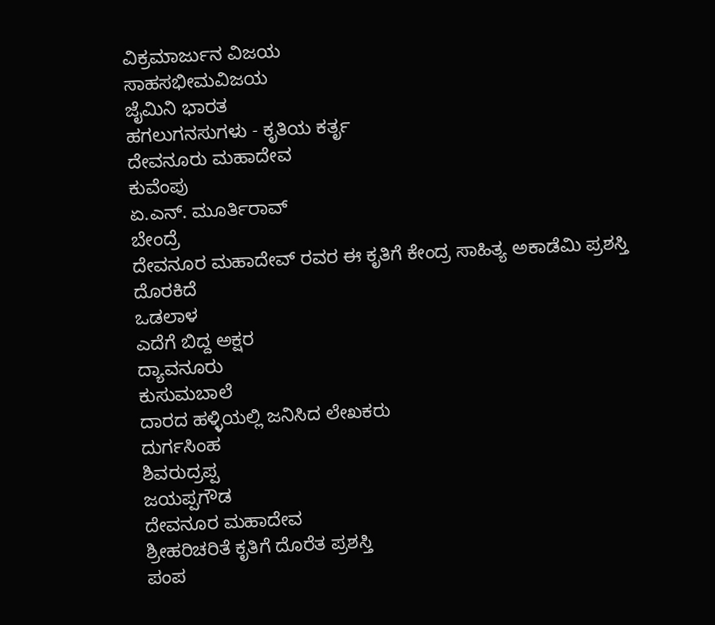ವಿಕ್ರಮಾರ್ಜುನ ವಿಜಯ
ಸಾಹಸಭೀಮವಿಜಯ
ಜೈಮಿನಿ ಭಾರತ
ಹಗಲುಗನಸುಗಳು - ಕೃತಿಯ ಕರ್ತೃ
ದೇವನೂರು ಮಹಾದೇವ
ಕುವೆಂಪು
ಏ.ಎನ್. ಮೂರ್ತಿರಾವ್
ಬೇಂದ್ರೆ
ದೇವನೂರ ಮಹಾದೇವ್ ರವರ ಈ ಕೃತಿಗೆ ಕೇಂದ್ರ ಸಾಹಿತ್ಯ ಅಕಾಡೆಮಿ ಪ್ರಶಸ್ತಿ ದೊರಕಿದೆ
ಒಡಲಾಳ
ಎದೆಗೆ ಬಿದ್ದ ಅಕ್ಷರ
ದ್ಯಾವನೂರು
ಕುಸುಮಬಾಲೆ
ದಾರದ ಹಳ್ಳಿಯಲ್ಲಿ ಜನಿಸಿದ ಲೇಖಕರು
ದುರ್ಗಸಿಂಹ
ಶಿವರುದ್ರಪ್ಪ
ಜಯಪ್ಪಗೌಡ
ದೇವನೂರ ಮಹಾದೇವ
ಶ್ರೀಹರಿಚರಿತೆ ಕೃತಿಗೆ ದೊರೆತ ಪ್ರಶಸ್ತಿ
ಪಂಪ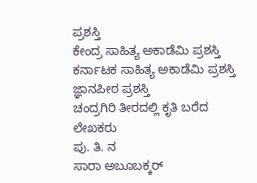ಪ್ರಶಸ್ತಿ
ಕೇಂದ್ರ ಸಾಹಿತ್ಯ ಅಕಾಡೆಮಿ ಪ್ರಶಸ್ತಿ
ಕರ್ನಾಟಕ ಸಾಹಿತ್ಯ ಅಕಾಡೆಮಿ ಪ್ರಶಸ್ತಿ
ಜ್ಞಾನಪೀಠ ಪ್ರಶಸ್ತಿ
ಚಂದ್ರಗಿರಿ ತೀರದಲ್ಲಿ ಕೃತಿ ಬರೆದ ಲೇಖಕರು
ಪು. ತಿ. ನ
ಸಾರಾ ಅಬೂಬಕ್ಕರ್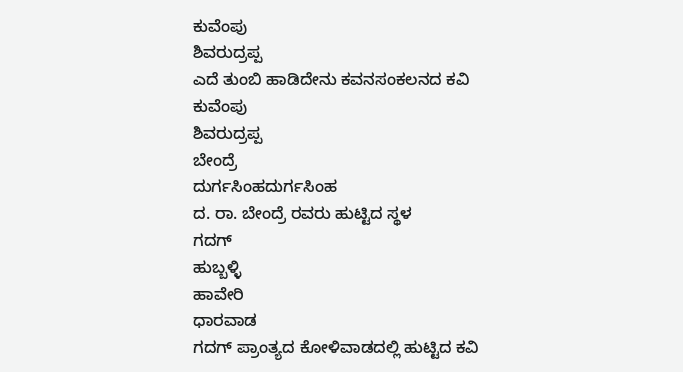ಕುವೆಂಪು
ಶಿವರುದ್ರಪ್ಪ
ಎದೆ ತುಂಬಿ ಹಾಡಿದೇನು ಕವನಸಂಕಲನದ ಕವಿ
ಕುವೆಂಪು
ಶಿವರುದ್ರಪ್ಪ
ಬೇಂದ್ರೆ
ದುರ್ಗಸಿಂಹದುರ್ಗಸಿಂಹ
ದ. ರಾ. ಬೇಂದ್ರೆ ರವರು ಹುಟ್ಟಿದ ಸ್ಥಳ
ಗದಗ್
ಹುಬ್ಬಳ್ಳಿ
ಹಾವೇರಿ
ಧಾರವಾಡ
ಗದಗ್ ಪ್ರಾಂತ್ಯದ ಕೋಳಿವಾಡದಲ್ಲಿ ಹುಟ್ಟಿದ ಕವಿ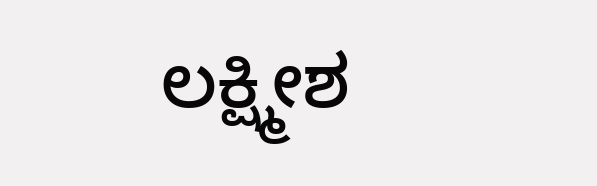ಲಕ್ಷ್ಮೀಶ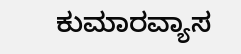ಕುಮಾರವ್ಯಾಸ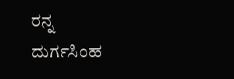ರನ್ನ
ದುರ್ಗಸಿಂಹ